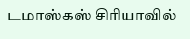டமாஸ்கஸ் சிரியாவில்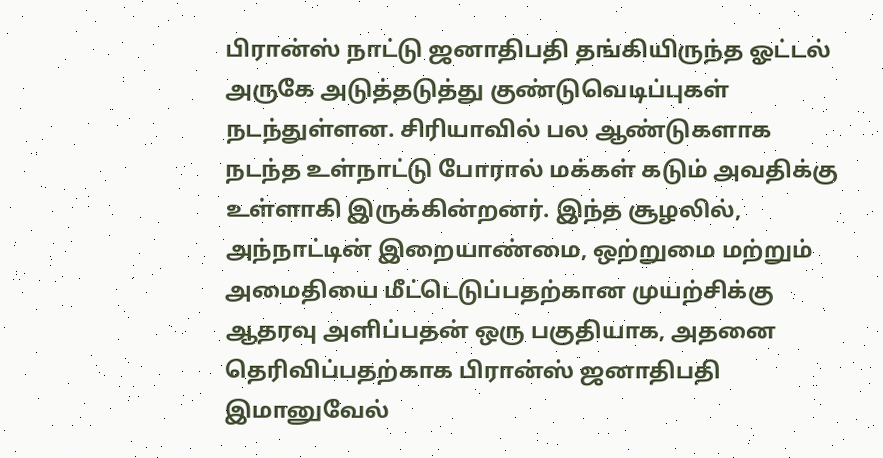பிரான்ஸ் நாட்டு ஜனாதிபதி தங்கியிருந்த ஓட்டல் அருகே அடுத்தடுத்து குண்டுவெடிப்புகள் நடந்துள்ளன. சிரியாவில் பல ஆண்டுகளாக நடந்த உள்நாட்டு போரால் மக்கள் கடும் அவதிக்கு உள்ளாகி இருக்கின்றனர். இந்த சூழலில், அந்நாட்டின் இறையாண்மை, ஒற்றுமை மற்றும் அமைதியை மீட்டெடுப்பதற்கான முயற்சிக்கு ஆதரவு அளிப்பதன் ஒரு பகுதியாக, அதனை தெரிவிப்பதற்காக பிரான்ஸ் ஜனாதிபதி இமானுவேல்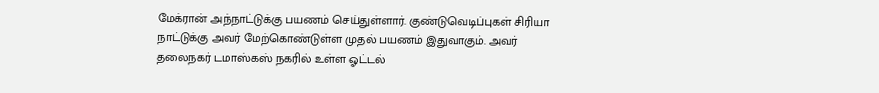மேக்ரான் அந்நாட்டுக்கு பயணம் செய்துள்ளார். குண்டுவெடிப்புகள் சிரியா நாட்டுக்கு அவர் மேற்கொண்டுள்ள முதல் பயணம் இதுவாகும். அவர் தலைநகர் டமாஸ்கஸ் நகரில் உள்ள ஓட்டல்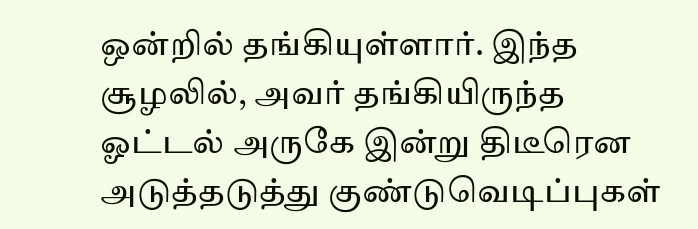ஒன்றில் தங்கியுள்ளார். இந்த சூழலில், அவர் தங்கியிருந்த ஓட்டல் அருகே இன்று திடீரென அடுத்தடுத்து குண்டுவெடிப்புகள்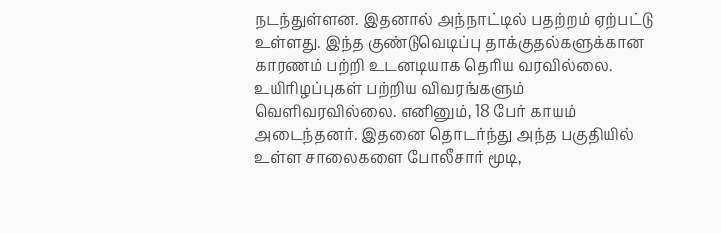நடந்துள்ளன. இதனால் அந்நாட்டில் பதற்றம் ஏற்பட்டு உள்ளது. இந்த குண்டுவெடிப்பு தாக்குதல்களுக்கான காரணம் பற்றி உடனடியாக தெரிய வரவில்லை. உயிரிழப்புகள் பற்றிய விவரங்களும் வெளிவரவில்லை. எனினும், 18 பேர் காயம் அடைந்தனர். இதனை தொடர்ந்து அந்த பகுதியில் உள்ள சாலைகளை போலீசார் மூடி,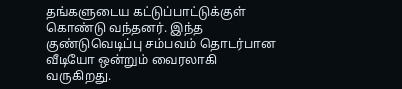தங்களுடைய கட்டுப்பாட்டுக்குள் கொண்டு வந்தனர். இந்த குண்டுவெடிப்பு சம்பவம் தொடர்பான வீடியோ ஒன்றும் வைரலாகி வருகிறது.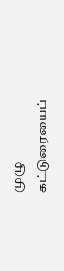முழு கட்டுரையைப்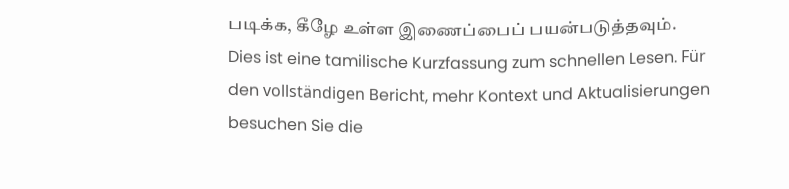படிக்க, கீழே உள்ள இணைப்பைப் பயன்படுத்தவும்.
Dies ist eine tamilische Kurzfassung zum schnellen Lesen. Für den vollständigen Bericht, mehr Kontext und Aktualisierungen besuchen Sie die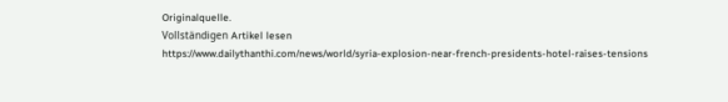Originalquelle.
Vollständigen Artikel lesen
https://www.dailythanthi.com/news/world/syria-explosion-near-french-presidents-hotel-raises-tensions